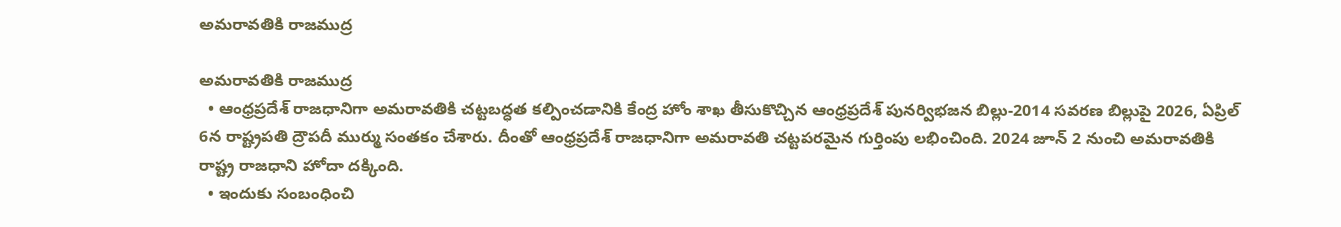అమరావతికి రాజముద్ర

అమరావతికి రాజముద్ర
  • ఆంధ్రప్రదేశ్‌ రాజధానిగా అమరావతికి చట్టబద్ధత కల్పించడానికి కేంద్ర హోం శాఖ తీసుకొచ్చిన ఆంధ్రప్రదేశ్‌ పునర్విభజన బిల్లు-2014 సవరణ బిల్లుపై 2026, ఏప్రిల్‌ 6న రాష్ట్రపతి ద్రౌపదీ ముర్ము సంతకం చేశారు. దీంతో ఆంధ్రప్రదేశ్‌ రాజధానిగా అమరావతి చట్టపరమైన గుర్తింపు లభించింది. 2024 జూన్‌ 2 నుంచి అమరావతికి రాష్ట్ర రాజధాని హోదా దక్కింది.
  • ఇందుకు సంబంధించి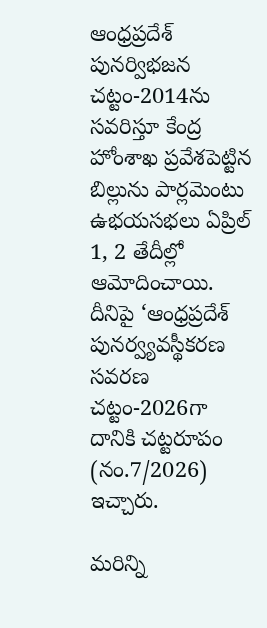ఆంధ్రప్రదేశ్‌ పునర్విభజన చట్టం-2014ను సవరిస్తూ కేంద్ర హోంశాఖ ప్రవేశపెట్టిన బిల్లును పార్లమెంటు ఉభయసభలు ఏప్రిల్‌ 1, 2 తేదీల్లో ఆమోదించాయి. దీనిపై ‘ఆంధ్రప్రదేశ్‌ పునర్వ్యవస్థీకరణ సవరణ చట్టం-2026గా దానికి చట్టరూపం (నం.7/2026) ఇచ్చారు.

మరిన్ని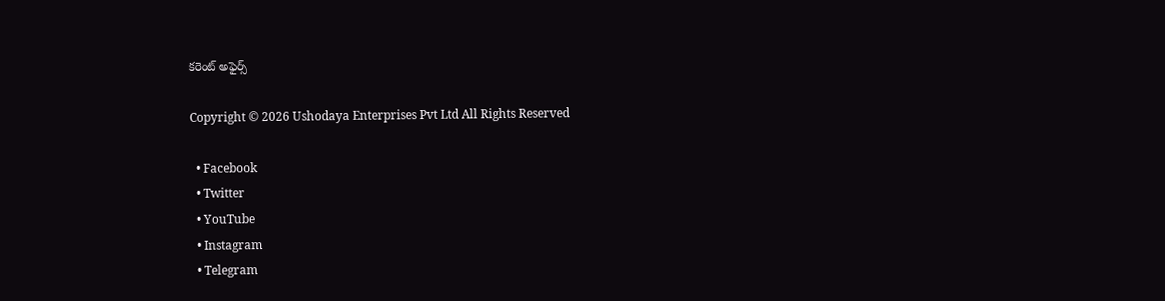కరెంట్ అఫైర్స్

Copyright © 2026 Ushodaya Enterprises Pvt Ltd All Rights Reserved

  • Facebook
  • Twitter
  • YouTube
  • Instagram
  • Telegram